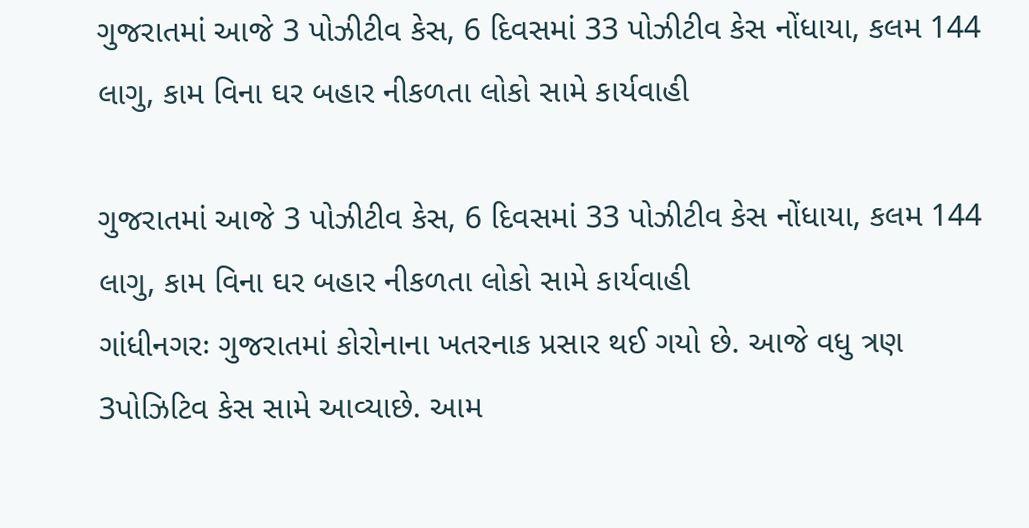ગુજરાતમાં આજે 3 પોઝીટીવ કેસ, 6 દિવસમાં 33 પોઝીટીવ કેસ નોંધાયા, કલમ 144 લાગુ, કામ વિના ઘર બહાર નીકળતા લોકો સામે કાર્યવાહી

ગુજરાતમાં આજે 3 પોઝીટીવ કેસ, 6 દિવસમાં 33 પોઝીટીવ કેસ નોંધાયા, કલમ 144 લાગુ, કામ વિના ઘર બહાર નીકળતા લોકો સામે કાર્યવાહી
ગાંધીનગરઃ ગુજરાતમાં કોરોનાના ખતરનાક પ્રસાર થઈ ગયો છે. આજે વધુ ત્રણ 3પોઝિટિવ કેસ સામે આવ્યાછે. આમ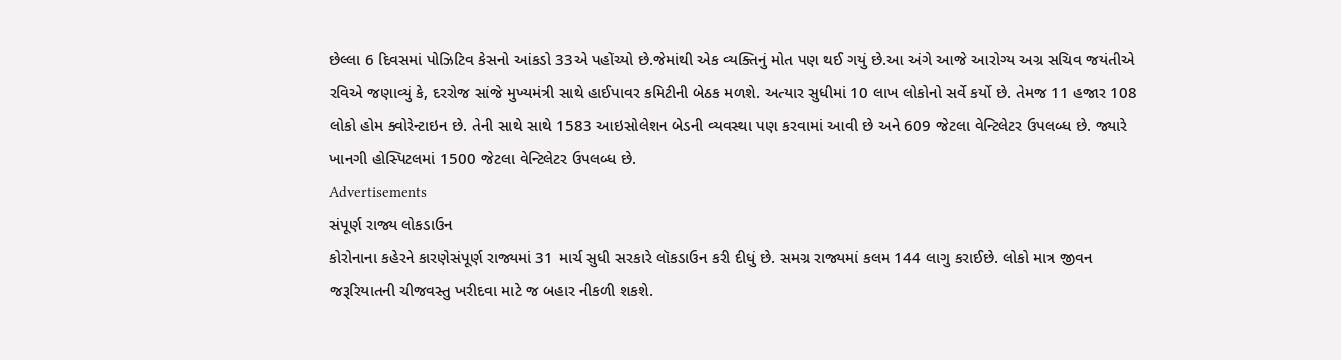છેલ્લા 6 દિવસમાં પોઝિટિવ કેસનો આંકડો 33એ પહોંચ્યો છે.જેમાંથી એક વ્યક્તિનું મોત પણ થઈ ગયું છે.આ અંગે આજે આરોગ્ય અગ્ર સચિવ જયંતીએ રવિએ જણાવ્યું કે, દરરોજ સાંજે મુખ્યમંત્રી સાથે હાઈપાવર કમિટીની બેઠક મળશે. અત્યાર સુધીમાં 10 લાખ લોકોનો સર્વે કર્યો છે. તેમજ 11 હજાર 108 લોકો હોમ ક્વોરેન્ટાઇન છે. તેની સાથે સાથે 1583 આઇસોલેશન બેડની વ્યવસ્થા પણ કરવામાં આવી છે અને 609 જેટલા વેન્ટિલેટર ઉપલબ્ધ છે. જ્યારે ખાનગી હોસ્પિટલમાં 1500 જેટલા વેન્ટિલેટર ઉપલબ્ધ છે.
Advertisements
સંપૂર્ણ રાજ્ય લોકડાઉન
કોરોનાના કહેરને કારણેસંપૂર્ણ રાજ્યમાં 31 માર્ચ સુધી સરકારે લૉકડાઉન કરી દીધું છે. સમગ્ર રાજ્યમાં કલમ 144 લાગુ કરાઈછે. લોકો માત્ર જીવન જરૂરિયાતની ચીજવસ્તુ ખરીદવા માટે જ બહાર નીકળી શકશે.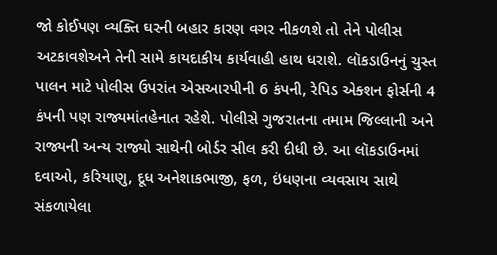જો કોઈપણ વ્યક્તિ ઘરની બહાર કારણ વગર નીકળશે તો તેને પોલીસ અટકાવશેઅને તેની સામે કાયદાકીય કાર્યવાહી હાથ ધરાશે. લૉકડાઉનનું ચુસ્ત પાલન માટે પોલીસ ઉપરાંત એસઆરપીની 6 કંપની, રેપિડ એક્શન ફોર્સની 4 કંપની પણ રાજ્યમાંતહેનાત રહેશે. પોલીસે ગુજરાતના તમામ જિલ્લાની અને રાજ્યની અન્ય રાજ્યો સાથેની બોર્ડર સીલ કરી દીધી છે. આ લૉકડાઉનમાં દવાઓ, કરિયાણુ, દૂધ અનેશાકભાજી, ફળ, ઇંધણના વ્યવસાય સાથે સંકળાયેલા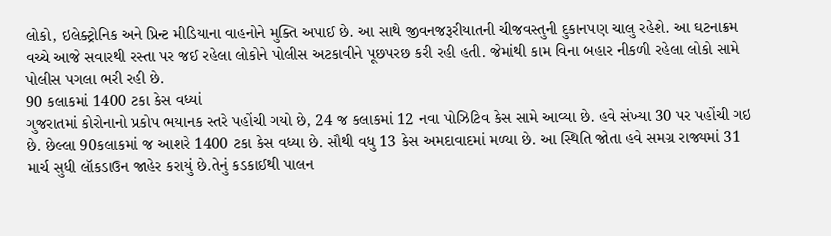લોકો, ઇલેક્ટ્રોનિક અને પ્રિન્ટ મીડિયાના વાહનોને મુક્તિ અપાઈ છે. આ સાથે જીવનજરૂરીયાતની ચીજવસ્તુની દુકાનપણ ચાલુ રહેશે. આ ઘટનાક્રમ વચ્ચે આજે સવારથી રસ્તા પર જઈ રહેલા લોકોને પોલીસ અટકાવીને પૂછપરછ કરી રહી હતી. જેમાંથી કામ વિના બહાર નીકળી રહેલા લોકો સામે પોલીસ પગલા ભરી રહી છે.
90 કલાકમાં 1400 ટકા કેસ વધ્યાં
ગુજરાતમાં કોરોનાનો પ્રકોપ ભયાનક સ્તરે પહોંચી ગયો છે, 24 જ કલાકમાં 12 નવા પોઝિટિવ કેસ સામે આવ્યા છે. હવે સંખ્યા 30 પર પહોંચી ગઇ છે. છેલ્લા 90કલાકમાં જ આશરે 1400 ટકા કેસ વધ્યા છે. સૌથી વધુ 13 કેસ અમદાવાદમાં મળ્યા છે. આ સ્થિતિ જોતા હવે સમગ્ર રાજ્યમાં 31 માર્ચ સુધી લૉકડાઉન જાહેર કરાયું છે.તેનું કડકાઈથી પાલન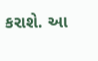કરાશે. આ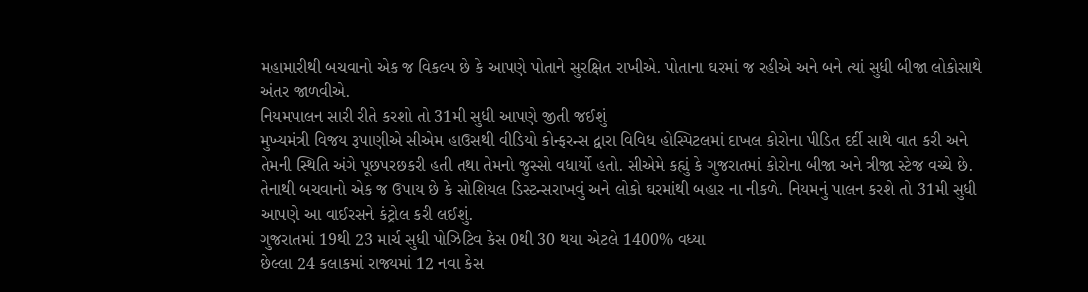મહામારીથી બચવાનો એક જ વિકલ્પ છે કે આપણે પોતાને સુરક્ષિત રાખીએ. પોતાના ઘરમાં જ રહીએ અને બને ત્યાં સુધી બીજા લોકોસાથે અંતર જાળવીએ.
નિયમપાલન સારી રીતે કરશો તો 31મી સુધી આપણે જીતી જઈશું
મુખ્યમંત્રી વિજય રૂપાણીએ સીએમ હાઉસથી વીડિયો કોન્ફરન્સ દ્વારા વિવિધ હોસ્પિટલમાં દાખલ કોરોના પીડિત દર્દી સાથે વાત કરી અને તેમની સ્થિતિ અંગે પૂછપરછકરી હતી તથા તેમનો જુસ્સો વધાર્યો હતો. સીએમે કહ્યું કે ગુજરાતમાં કોરોના બીજા અને ત્રીજા સ્ટેજ વચ્ચે છે. તેનાથી બચવાનો એક જ ઉપાય છે કે સોશિયલ ડિસ્ટન્સરાખવું અને લોકો ઘરમાંથી બહાર ના નીકળે. નિયમનું પાલન કરશે તો 31મી સુધી આપણે આ વાઈરસને કંટ્રોલ કરી લઈશું.
ગુજરાતમાં 19થી 23 માર્ચ સુધી પોઝિટિવ કેસ 0થી 30 થયા એટલે 1400% વધ્યા
છેલ્લા 24 કલાકમાં રાજ્યમાં 12 નવા કેસ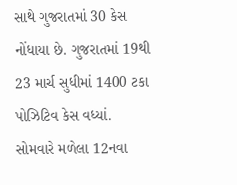સાથે ગુજરાતમાં 30 કેસ નોંધાયા છે. ગુજરાતમાં 19થી 23 માર્ચ સુધીમાં 1400 ટકા પોઝિટિવ કેસ વધ્યાં. સોમવારે મળેલા 12નવા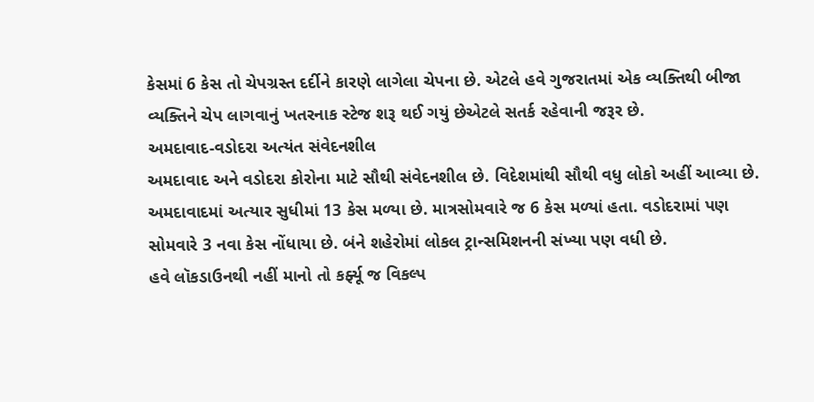કેસમાં 6 કેસ તો ચેપગ્રસ્ત દર્દીને કારણે લાગેલા ચેપના છે. એટલે હવે ગુજરાતમાં એક વ્યક્તિથી બીજા વ્યક્તિને ચેપ લાગવાનું ખતરનાક સ્ટેજ શરૂ થઈ ગયું છેએટલે સતર્ક રહેવાની જરૂર છે.
અમદાવાદ-વડોદરા અત્યંત સંવેદનશીલ
અમદાવાદ અને વડોદરા કોરોના માટે સૌથી સંવેદનશીલ છે. વિદેશમાંથી સૌથી વધુ લોકો અહીં આવ્યા છે. અમદાવાદમાં અત્યાર સુધીમાં 13 કેસ મળ્યા છે. માત્રસોમવારે જ 6 કેસ મળ્યાં હતા. વડોદરામાં પણ સોમવારે 3 નવા કેસ નોંધાયા છે. બંને શહેરોમાં લોકલ ટ્રાન્સમિશનની સંખ્યા પણ વધી છે.
હવે લૉકડાઉનથી નહીં માનો તો કર્ફ્યૂ જ વિકલ્પ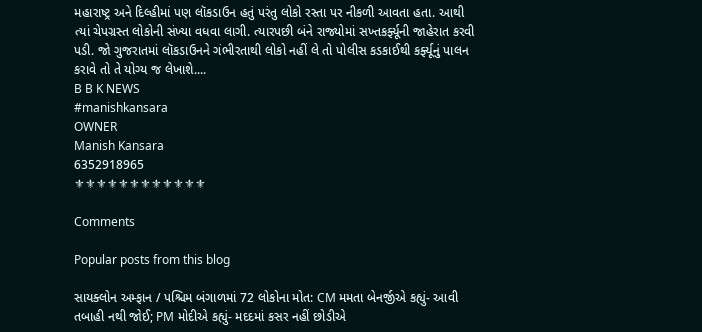મહારાષ્ટ્ર અને દિલ્હીમાં પણ લૉકડાઉન હતું પરંતુ લોકો રસ્તા પર નીકળી આવતા હતા. આથી ત્યાં ચેપગ્રસ્ત લોકોની સંખ્યા વધવા લાગી. ત્યારપછી બંને રાજ્યોમાં સખ્તકર્ફ્યૂની જાહેરાત કરવી પડી. જો ગુજરાતમાં લૉકડાઉનને ગંભીરતાથી લોકો નહીં લે તો પોલીસ કડકાઈથી કર્ફ્યૂનું પાલન કરાવે તો તે યોગ્ય જ લેખાશે....
B B K NEWS
#manishkansara
OWNER
Manish Kansara
6352918965
⚜⚜⚜⚜⚜⚜⚜⚜⚜⚜⚜⚜

Comments

Popular posts from this blog

સાયક્લોન અમ્ફાન / પશ્ચિમ બંગાળમાં 72 લોકોના મોત: CM મમતા બેનર્જીએ કહ્યું- આવી તબાહી નથી જોઈ; PM મોદીએ કહ્યું- મદદમાં કસર નહીં છોડીએ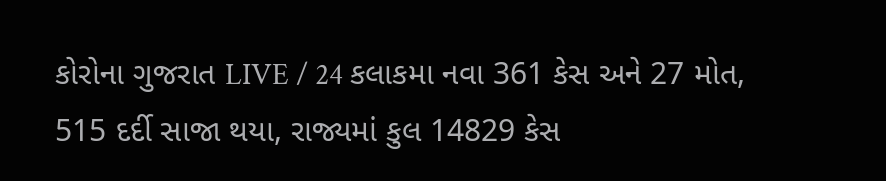કોરોના ગુજરાત LIVE / 24 કલાકમા નવા 361 કેસ અને 27 મોત, 515 દર્દી સાજા થયા, રાજ્યમાં કુલ 14829 કેસ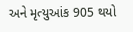અને મૃત્યુઆંક 905 થયો